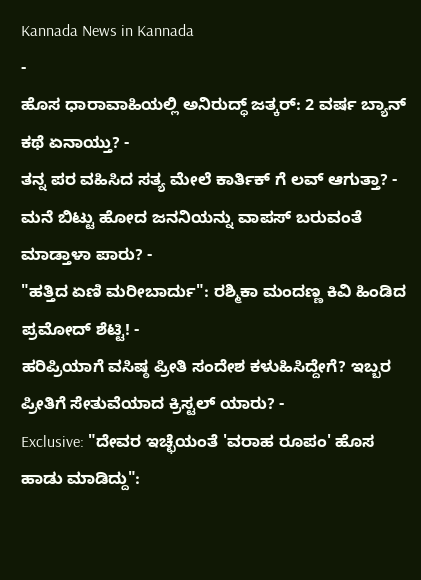Kannada News in Kannada
-
ಹೊಸ ಧಾರಾವಾಹಿಯಲ್ಲಿ ಅನಿರುದ್ಧ್ ಜತ್ಕರ್: 2 ವರ್ಷ ಬ್ಯಾನ್ ಕಥೆ ಏನಾಯ್ತು? -
ತನ್ನ ಪರ ವಹಿಸಿದ ಸತ್ಯ ಮೇಲೆ ಕಾರ್ತಿಕ್ ಗೆ ಲವ್ ಆಗುತ್ತಾ? -
ಮನೆ ಬಿಟ್ಟು ಹೋದ ಜನನಿಯನ್ನು ವಾಪಸ್ ಬರುವಂತೆ ಮಾಡ್ತಾಳಾ ಪಾರು? -
"ಹತ್ತಿದ ಏಣಿ ಮರೀಬಾರ್ದು": ರಶ್ಮಿಕಾ ಮಂದಣ್ಣ ಕಿವಿ ಹಿಂಡಿದ ಪ್ರಮೋದ್ ಶೆಟ್ಟಿ! -
ಹರಿಪ್ರಿಯಾಗೆ ವಸಿಷ್ಠ ಪ್ರೀತಿ ಸಂದೇಶ ಕಳುಹಿಸಿದ್ದೇಗೆ? ಇಬ್ಬರ ಪ್ರೀತಿಗೆ ಸೇತುವೆಯಾದ ಕ್ರಿಸ್ಟಲ್ ಯಾರು? -
Exclusive: "ದೇವರ ಇಚ್ಛೆಯಂತೆ 'ವರಾಹ ರೂಪಂ' ಹೊಸ ಹಾಡು ಮಾಡಿದ್ದು":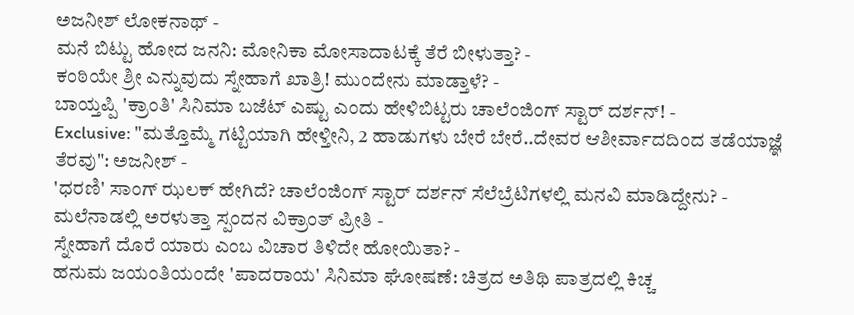ಅಜನೀಶ್ ಲೋಕನಾಥ್ -
ಮನೆ ಬಿಟ್ಟು ಹೋದ ಜನನಿ: ಮೋನಿಕಾ ಮೋಸಾದಾಟಕ್ಕೆ ತೆರೆ ಬೀಳುತ್ತಾ? -
ಕಂಠಿಯೇ ಶ್ರೀ ಎನ್ನುವುದು ಸ್ನೇಹಾಗೆ ಖಾತ್ರಿ! ಮುಂದೇನು ಮಾಡ್ತಾಳೆ? -
ಬಾಯ್ತಪ್ಪಿ 'ಕ್ರಾಂತಿ' ಸಿನಿಮಾ ಬಜೆಟ್ ಎಷ್ಟು ಎಂದು ಹೇಳಿಬಿಟ್ಟರು ಚಾಲೆಂಜಿಂಗ್ ಸ್ಟಾರ್ ದರ್ಶನ್! -
Exclusive: "ಮತ್ತೊಮ್ಮೆ ಗಟ್ಟಿಯಾಗಿ ಹೇಳ್ತೀನಿ, 2 ಹಾಡುಗಳು ಬೇರೆ ಬೇರೆ..ದೇವರ ಆಶೀರ್ವಾದದಿಂದ ತಡೆಯಾಜ್ಞೆ ತೆರವು": ಅಜನೀಶ್ -
'ಧರಣಿ' ಸಾಂಗ್ ಝಲಕ್ ಹೇಗಿದೆ? ಚಾಲೆಂಜಿಂಗ್ ಸ್ಟಾರ್ ದರ್ಶನ್ ಸೆಲೆಬ್ರೆಟಿಗಳಲ್ಲಿ ಮನವಿ ಮಾಡಿದ್ದೇನು? -
ಮಲೆನಾಡಲ್ಲಿ ಅರಳುತ್ತಾ ಸ್ಪಂದನ ವಿಕ್ರಾಂತ್ ಪ್ರೀತಿ -
ಸ್ನೇಹಾಗೆ ದೊರೆ ಯಾರು ಎಂಬ ವಿಚಾರ ತಿಳಿದೇ ಹೋಯಿತಾ? -
ಹನುಮ ಜಯಂತಿಯಂದೇ 'ಪಾದರಾಯ' ಸಿನಿಮಾ ಘೋಷಣೆ: ಚಿತ್ರದ ಅತಿಥಿ ಪಾತ್ರದಲ್ಲಿ ಕಿಚ್ಚ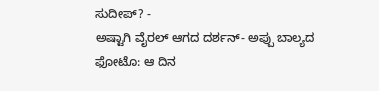ಸುದೀಪ್? -
ಅಷ್ಟಾಗಿ ವೈರಲ್ ಆಗದ ದರ್ಶನ್- ಅಪ್ಪು ಬಾಲ್ಯದ ಫೋಟೊ: ಆ ದಿನ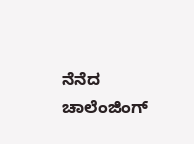ನೆನೆದ ಚಾಲೆಂಜಿಂಗ್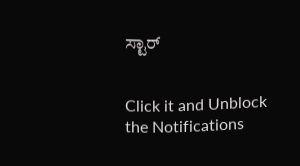ಸ್ಟಾರ್


Click it and Unblock the Notifications